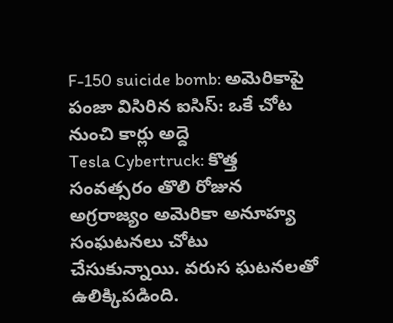F-150 suicide bomb: అమెరికాపై పంజా విసిరిన ఐసిస్: ఒకే చోట నుంచి కార్లు అద్దె
Tesla Cybertruck: కొత్త సంవత్సరం తొలి రోజున అగ్రరాజ్యం అమెరికా అనూహ్య సంఘటనలు చోటు చేసుకున్నాయి. వరుస ఘటనలతో ఉలిక్కిపడింది.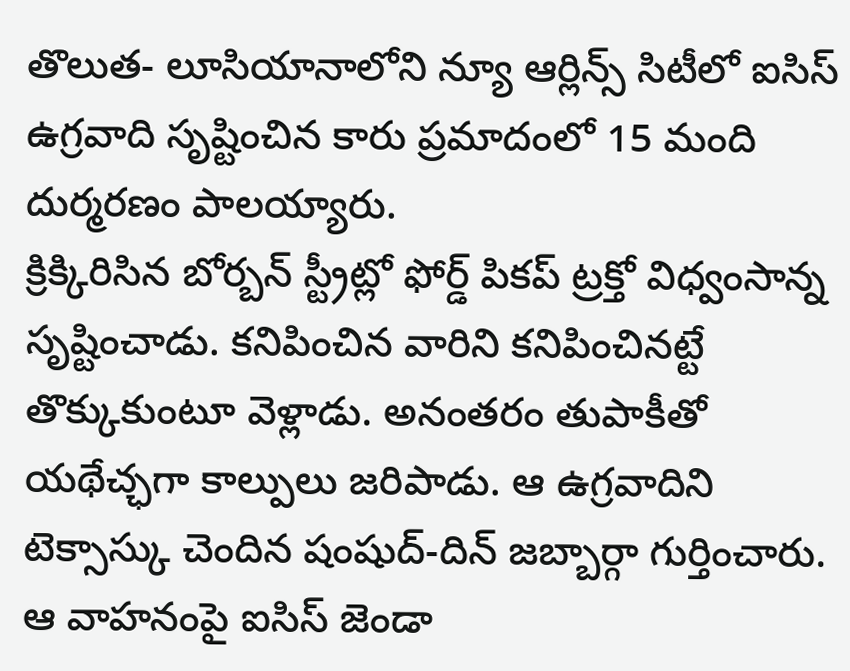తొలుత- లూసియానాలోని న్యూ ఆర్లిన్స్ సిటీలో ఐసిస్ ఉగ్రవాది సృష్టించిన కారు ప్రమాదంలో 15 మంది దుర్మరణం పాలయ్యారు.
క్రిక్కిరిసిన బోర్బన్ స్ట్రీట్లో ఫోర్డ్ పికప్ ట్రక్తో విధ్వంసాన్న సృష్టించాడు. కనిపించిన వారిని కనిపించినట్టే తొక్కుకుంటూ వెళ్లాడు. అనంతరం తుపాకీతో యథేచ్ఛగా కాల్పులు జరిపాడు. ఆ ఉగ్రవాదిని టెక్సాస్కు చెందిన షంషుద్-దిన్ జబ్బార్గా గుర్తించారు. ఆ వాహనంపై ఐసిస్ జెండా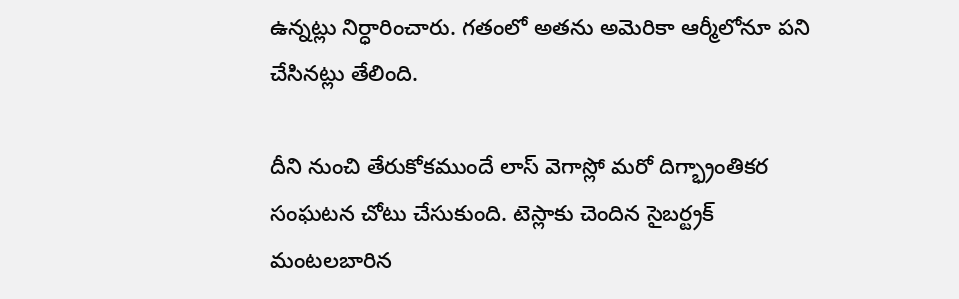ఉన్నట్లు నిర్ధారించారు. గతంలో అతను అమెరికా ఆర్మీలోనూ పని చేసినట్లు తేలింది.

దీని నుంచి తేరుకోకముందే లాస్ వెగాస్లో మరో దిగ్భ్రాంతికర సంఘటన చోటు చేసుకుంది. టెస్లాకు చెందిన సైబర్ట్రక్ మంటలబారిన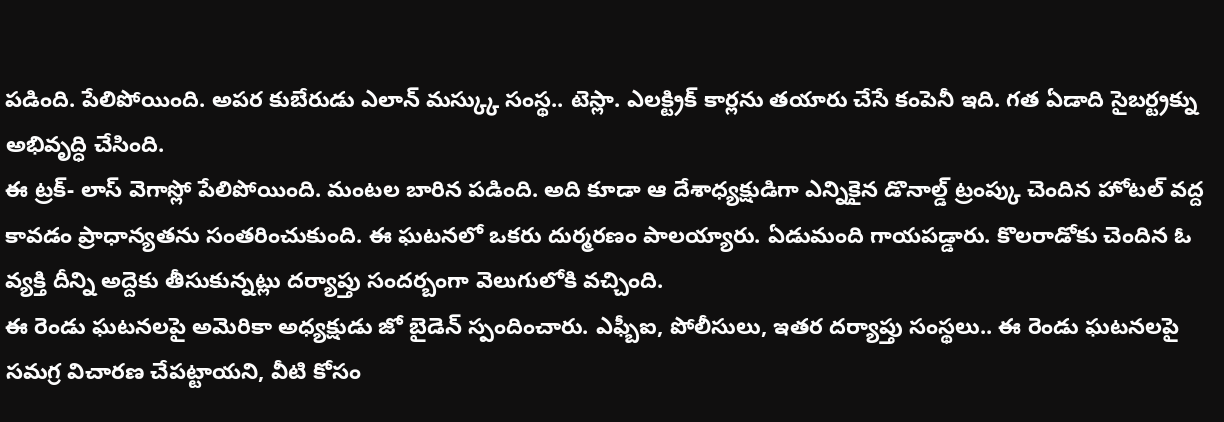పడింది. పేలిపోయింది. అపర కుబేరుడు ఎలాన్ మస్క్కు సంస్థ.. టెస్లా. ఎలక్ట్రిక్ కార్లను తయారు చేసే కంపెనీ ఇది. గత ఏడాది సైబర్ట్రక్ను అభివృద్ధి చేసింది.
ఈ ట్రక్- లాస్ వెగాస్లో పేలిపోయింది. మంటల బారిన పడింది. అది కూడా ఆ దేశాధ్యక్షుడిగా ఎన్నికైన డొనాల్డ్ ట్రంప్కు చెందిన హోటల్ వద్ద కావడం ప్రాధాన్యతను సంతరించుకుంది. ఈ ఘటనలో ఒకరు దుర్మరణం పాలయ్యారు. ఏడుమంది గాయపడ్డారు. కొలరాడోకు చెందిన ఓ వ్యక్తి దీన్ని అద్దెకు తీసుకున్నట్లు దర్యాప్తు సందర్బంగా వెలుగులోకి వచ్చింది.
ఈ రెండు ఘటనలపై అమెరికా అధ్యక్షుడు జో బైడెన్ స్పందించారు. ఎఫ్బీఐ, పోలీసులు, ఇతర దర్యాప్తు సంస్థలు.. ఈ రెండు ఘటనలపై సమగ్ర విచారణ చేపట్టాయని, వీటి కోసం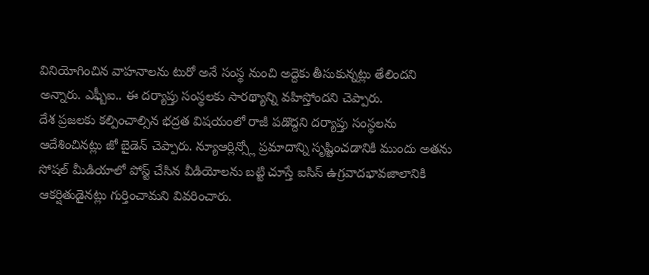వినియోగించిన వాహనాలను టురో అనే సంస్థ నుంచి అద్దెకు తీసుకున్నట్లు తేలిందని అన్నారు. ఎఫ్బీఐ.. ఈ దర్యాప్తు సంస్థలకు సారథ్యాన్ని వహిస్తోందని చెప్పారు.
దేశ ప్రజలకు కల్పించాల్సిన భద్రత విషయంలో రాజీ పడొద్దని దర్యాప్తు సంస్థలను ఆదేశించినట్లు జో బైడెన్ చెప్పారు. న్యూఆర్లిన్స్లో ప్రమాదాన్ని సృష్టించడానికి ముందు అతను సోషల్ మీడియాలో పోస్ట్ చేసిన వీడియోలను బట్టి చూస్తే ఐసిస్ ఉగ్రవాదభావజాలానికి ఆకర్షితుడైనట్లు గుర్తించామని వివరించారు.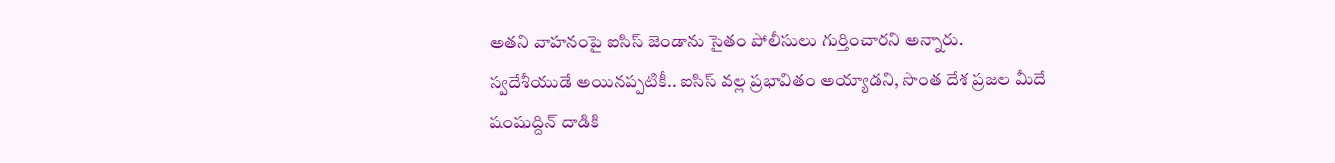అతని వాహనంపై ఐసిస్ జెండాను సైతం పోలీసులు గుర్తించారని అన్నారు.
స్వదేశీయుడే అయినప్పటికీ.. ఐసిస్ వల్ల ప్రభావితం అయ్యాడని, సొంత దేశ ప్రజల మీదే షంషుద్దిన్ దాడికి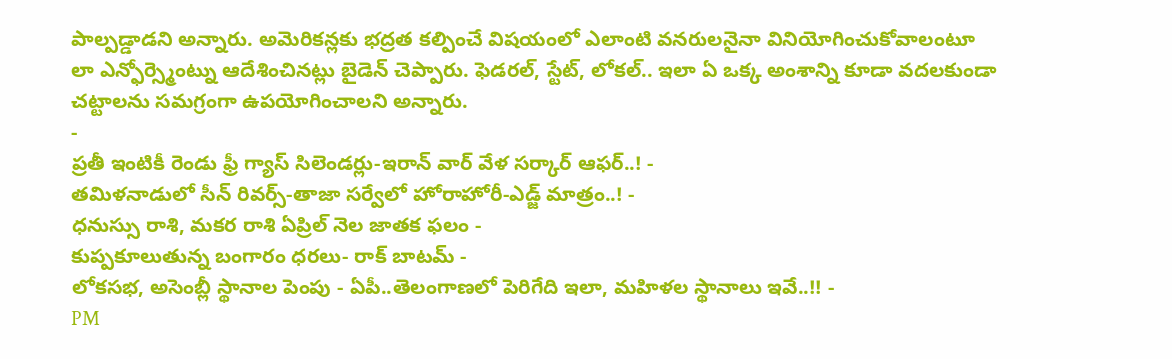పాల్పడ్డాడని అన్నారు. అమెరికన్లకు భద్రత కల్పించే విషయంలో ఎలాంటి వనరులనైనా వినియోగించుకోవాలంటూ లా ఎన్ఫోర్స్మెంట్ను ఆదేశించినట్లు బైడెన్ చెప్పారు. ఫెడరల్, స్టేట్, లోకల్.. ఇలా ఏ ఒక్క అంశాన్ని కూడా వదలకుండా చట్టాలను సమగ్రంగా ఉపయోగించాలని అన్నారు.
-
ప్రతీ ఇంటికీ రెండు ఫ్రీ గ్యాస్ సిలెండర్లు-ఇరాన్ వార్ వేళ సర్కార్ ఆఫర్..! -
తమిళనాడులో సీన్ రివర్స్-తాజా సర్వేలో హోరాహోరీ-ఎడ్జ్ మాత్రం..! -
ధనుస్సు రాశి, మకర రాశి ఏప్రిల్ నెల జాతక ఫలం -
కుప్పకూలుతున్న బంగారం ధరలు- రాక్ బాటమ్ -
లోకసభ, అసెంబ్లీ స్థానాల పెంపు - ఏపీ..తెలంగాణలో పెరిగేది ఇలా, మహిళల స్థానాలు ఇవే..!! -
PM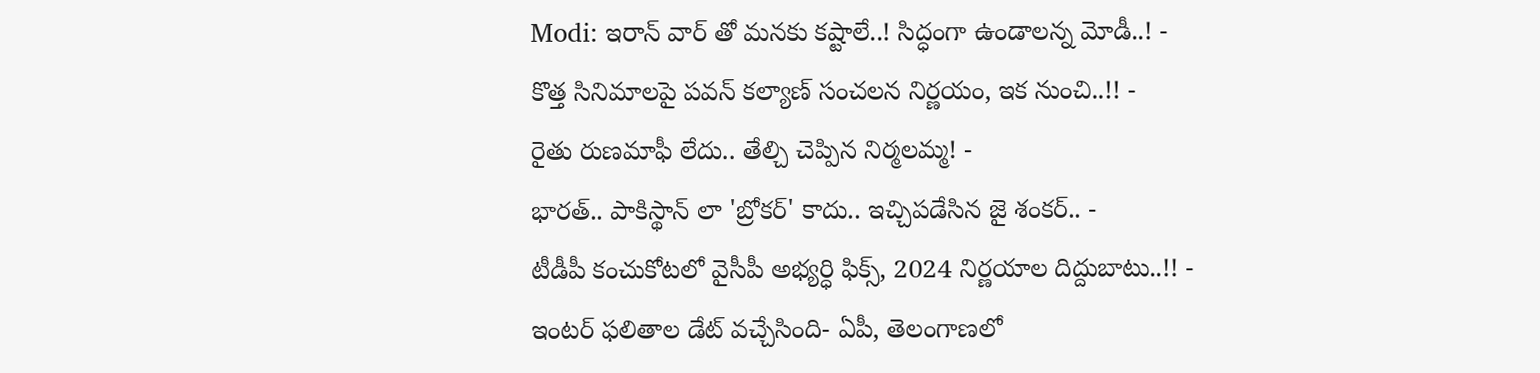Modi: ఇరాన్ వార్ తో మనకు కష్టాలే..! సిద్ధంగా ఉండాలన్న మోడీ..! -
కొత్త సినిమాలపై పవన్ కల్యాణ్ సంచలన నిర్ణయం, ఇక నుంచి..!! -
రైతు రుణమాఫీ లేదు.. తేల్చి చెప్పిన నిర్మలమ్మ! -
భారత్.. పాకిస్థాన్ లా 'బ్రోకర్' కాదు.. ఇచ్చిపడేసిన జై శంకర్.. -
టీడీపీ కంచుకోటలో వైసీపీ అభ్యర్ధి ఫిక్స్, 2024 నిర్ణయాల దిద్దుబాటు..!! -
ఇంటర్ ఫలితాల డేట్ వచ్చేసింది- ఏపీ, తెలంగాణలో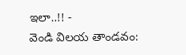ఇలా..!! -
వెండి విలయ తాండవం: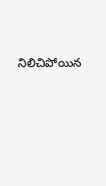నిలిచిపోయిన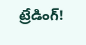ట్రేడింగ్!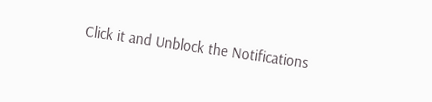Click it and Unblock the Notifications